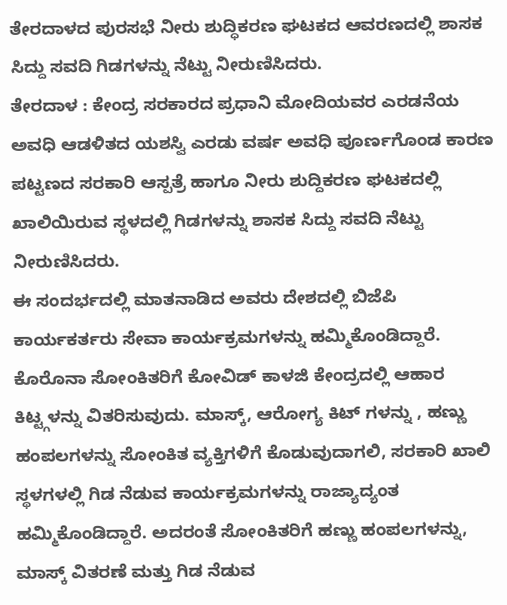ತೇರದಾಳದ ಪುರಸಭೆ ನೀರು ಶುದ್ಧಿಕರಣ ಘಟಕದ ಆವರಣದಲ್ಲಿ ಶಾಸಕ ಸಿದ್ದು ಸವದಿ ಗಿಡಗಳನ್ನು ನೆಟ್ಟು ನೀರುಣಿಸಿದರು.
ತೇರದಾಳ : ಕೇಂದ್ರ ಸರಕಾರದ ಪ್ರಧಾನಿ ಮೋದಿಯವರ ಎರಡನೆಯ ಅವಧಿ ಆಡಳಿತದ ಯಶಸ್ವಿ ಎರಡು ವರ್ಷ ಅವಧಿ ಪೂರ್ಣಗೊಂಡ ಕಾರಣ ಪಟ್ಟಣದ ಸರಕಾರಿ ಆಸ್ಪತ್ರೆ ಹಾಗೂ ನೀರು ಶುದ್ದಿಕರಣ ಘಟಕದಲ್ಲಿ ಖಾಲಿಯಿರುವ ಸ್ಥಳದಲ್ಲಿ ಗಿಡಗಳನ್ನು ಶಾಸಕ ಸಿದ್ದು ಸವದಿ ನೆಟ್ಟು ನೀರುಣಿಸಿದರು.
ಈ ಸಂದರ್ಭದಲ್ಲಿ ಮಾತನಾಡಿದ ಅವರು ದೇಶದಲ್ಲಿ ಬಿಜೆಪಿ ಕಾರ್ಯಕರ್ತರು ಸೇವಾ ಕಾರ್ಯಕ್ರಮಗಳನ್ನು ಹಮ್ಮಿಕೊಂಡಿದ್ದಾರೆ. ಕೊರೊನಾ ಸೋಂಕಿತರಿಗೆ ಕೋವಿಡ್ ಕಾಳಜಿ ಕೇಂದ್ರದಲ್ಲಿ ಆಹಾರ ಕಿಟ್ಟ್ಗಳನ್ನು ವಿತರಿಸುವುದು. ಮಾಸ್ಕ್, ಆರೋಗ್ಯ ಕಿಟ್ ಗಳನ್ನು , ಹಣ್ಣು ಹಂಪಲಗಳನ್ನು ಸೋಂಕಿತ ವ್ಯಕ್ತಿಗಳಿಗೆ ಕೊಡುವುದಾಗಲಿ, ಸರಕಾರಿ ಖಾಲಿ ಸ್ಥಳಗಳಲ್ಲಿ ಗಿಡ ನೆಡುವ ಕಾರ್ಯಕ್ರಮಗಳನ್ನು ರಾಜ್ಯಾದ್ಯಂತ ಹಮ್ಮಿಕೊಂಡಿದ್ದಾರೆ. ಅದರಂತೆ ಸೋಂಕಿತರಿಗೆ ಹಣ್ಣು ಹಂಪಲಗಳನ್ನು, ಮಾಸ್ಕ್ ವಿತರಣೆ ಮತ್ತು ಗಿಡ ನೆಡುವ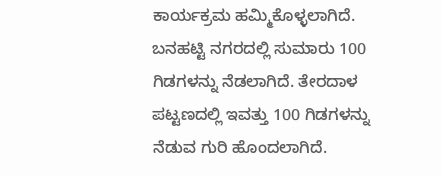ಕಾರ್ಯಕ್ರಮ ಹಮ್ಮಿಕೊಳ್ಳಲಾಗಿದೆ. ಬನಹಟ್ಟಿ ನಗರದಲ್ಲಿ ಸುಮಾರು 100 ಗಿಡಗಳನ್ನು ನೆಡಲಾಗಿದೆ. ತೇರದಾಳ ಪಟ್ಟಣದಲ್ಲಿ ಇವತ್ತು 100 ಗಿಡಗಳನ್ನು ನೆಡುವ ಗುರಿ ಹೊಂದಲಾಗಿದೆ.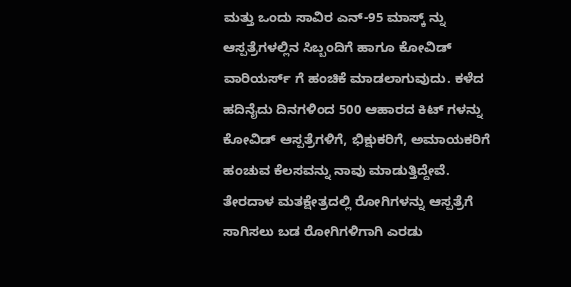ಮತ್ತು ಒಂದು ಸಾವಿರ ಎನ್-95 ಮಾಸ್ಕ್ ನ್ನು ಆಸ್ಪತ್ರೆಗಳಲ್ಲಿನ ಸಿಬ್ಬಂದಿಗೆ ಹಾಗೂ ಕೋವಿಡ್ ವಾರಿಯರ್ಸ್ ಗೆ ಹಂಚಿಕೆ ಮಾಡಲಾಗುವುದು. ಕಳೆದ ಹದಿನೈದು ದಿನಗಳಿಂದ 500 ಆಹಾರದ ಕಿಟ್ ಗಳನ್ನು ಕೋವಿಡ್ ಆಸ್ಪತ್ರೆಗಳಿಗೆ, ಭಿಕ್ಷುಕರಿಗೆ, ಅಮಾಯಕರಿಗೆ ಹಂಚುವ ಕೆಲಸವನ್ನು ನಾವು ಮಾಡುತ್ತಿದ್ದೇವೆ. ತೇರದಾಳ ಮತಕ್ಷೇತ್ರದಲ್ಲಿ ರೋಗಿಗಳನ್ನು ಆಸ್ಪತ್ರೆಗೆ ಸಾಗಿಸಲು ಬಡ ರೋಗಿಗಳಿಗಾಗಿ ಎರಡು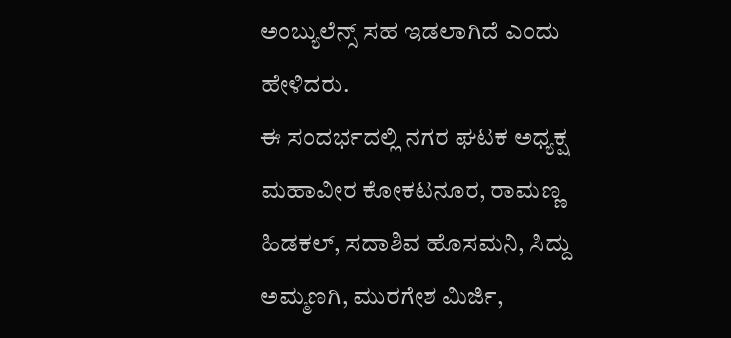ಅಂಬ್ಯುಲೆನ್ಸ್ ಸಹ ಇಡಲಾಗಿದೆ ಎಂದು ಹೇಳಿದರು.
ಈ ಸಂದರ್ಭದಲ್ಲಿ ನಗರ ಘಟಕ ಅಧ್ಯಕ್ಷ ಮಹಾವೀರ ಕೋಕಟನೂರ, ರಾಮಣ್ಣ ಹಿಡಕಲ್, ಸದಾಶಿವ ಹೊಸಮನಿ, ಸಿದ್ದು ಅಮ್ಮಣಗಿ, ಮುರಗೇಶ ಮಿರ್ಜಿ,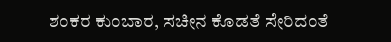ಶಂಕರ ಕುಂಬಾರ, ಸಚೀನ ಕೊಡತೆ ಸೇರಿದಂತೆ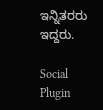ಇನ್ನಿತರರು ಇದ್ದರು.

Social Plugin